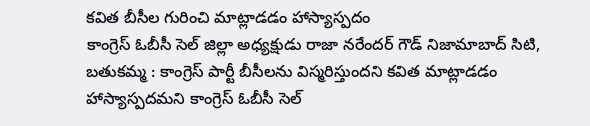కవిత బీసీల గురించి మాట్లాడడం హాస్యాస్పదం
కాంగ్రెస్ ఓబీసీ సెల్ జిల్లా అధ్యక్షుడు రాజా నరేందర్ గౌడ్ నిజామాబాద్ సిటి, బతుకమ్మ : కాంగ్రెస్ పార్టీ బీసీలను విస్మరిస్తుందని కవిత మాట్లాడడం హాస్యాస్పదమని కాంగ్రెస్ ఓబీసీ సెల్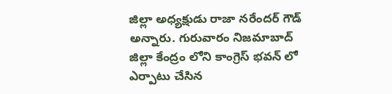జిల్లా అధ్యక్షుడు రాజా నరేందర్ గౌడ్ అన్నారు. గురువారం నిజమాబాద్ జిల్లా కేంద్రం లోని కాంగ్రెస్ భవన్ లో ఎర్పాటు చేసిన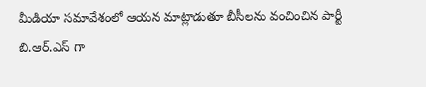మీడియా సమావేశంలో ఆయన మాట్లాడుతూ బీసీలను వంచించిన పార్టీ బి.ఆర్.ఎస్ గా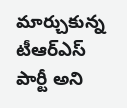మార్చుకున్న టీఆర్ఎస్ పార్టీ అని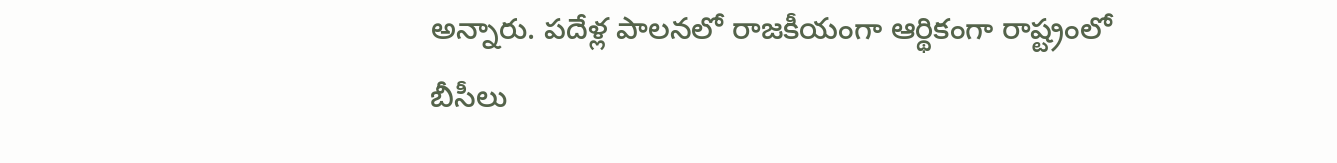అన్నారు. పదేళ్ల పాలనలో రాజకీయంగా ఆర్థికంగా రాష్ట్రంలో బీసీలు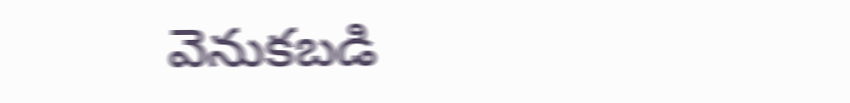వెనుకబడి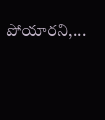పోయారని,...